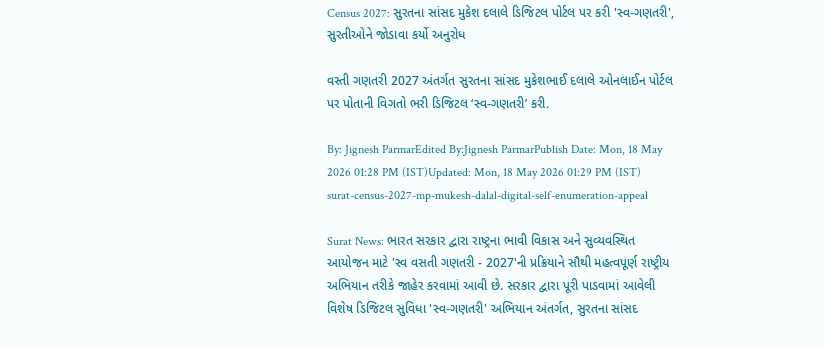Census 2027: સુરતના સાંસદ મુકેશ દલાલે ડિજિટલ પોર્ટલ પર કરી 'સ્વ-ગણતરી', સુરતીઓને જોડાવા કર્યો અનુરોધ

વસ્તી ગણતરી 2027 અંતર્ગત સુરતના સાંસદ મુકેશભાઈ દલાલે ઓનલાઈન પોર્ટલ પર પોતાની વિગતો ભરી ડિજિટલ ‘સ્વ-ગણતરી’ કરી.

By: Jignesh ParmarEdited By:Jignesh ParmarPublish Date: Mon, 18 May 2026 01:28 PM (IST)Updated: Mon, 18 May 2026 01:29 PM (IST)
surat-census-2027-mp-mukesh-dalal-digital-self-enumeration-appeal

Surat News: ભારત સરકાર દ્વારા રાષ્ટ્રના ભાવી વિકાસ અને સુવ્યવસ્થિત આયોજન માટે 'સ્વ વસતી ગણતરી - 2027'ની પ્રક્રિયાને સૌથી મહત્વપૂર્ણ રાષ્ટ્રીય અભિયાન તરીકે જાહેર કરવામાં આવી છે. સરકાર દ્વારા પૂરી પાડવામાં આવેલી વિશેષ ડિજિટલ સુવિધા 'સ્વ-ગણતરી' અભિયાન અંતર્ગત, સુરતના સાંસદ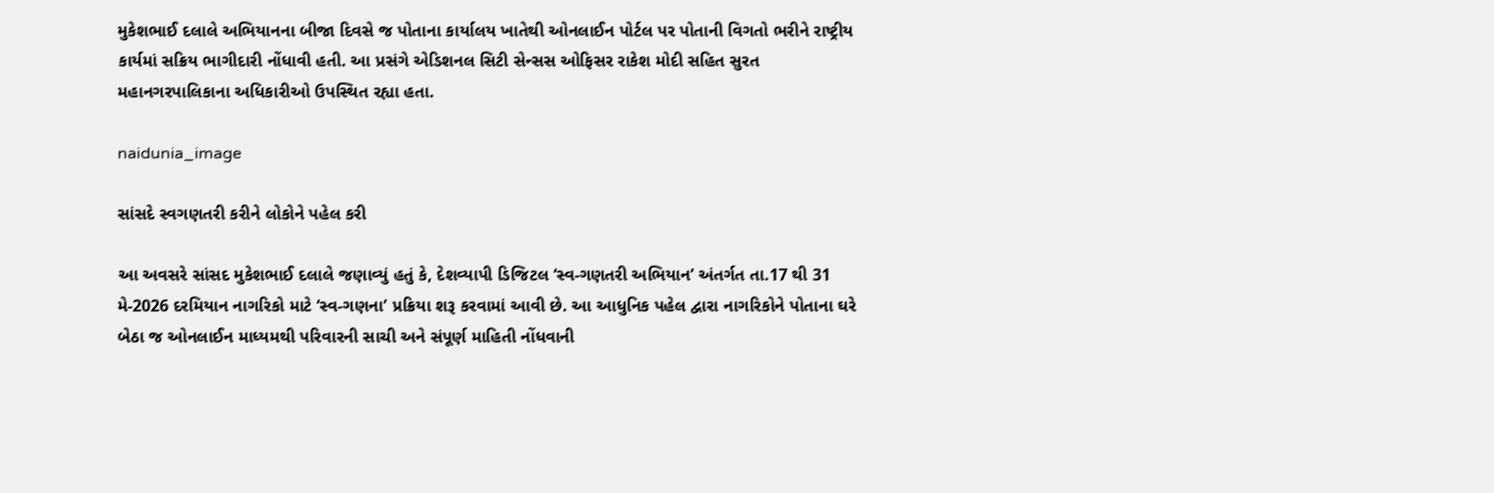મુકેશભાઈ દલાલે અભિયાનના બીજા દિવસે જ પોતાના કાર્યાલય ખાતેથી ઓનલાઈન પોર્ટલ પર પોતાની વિગતો ભરીને રાષ્ટ્રીય કાર્યમાં સક્રિય ભાગીદારી નોંધાવી હતી. આ પ્રસંગે એડિશનલ સિટી સેન્સસ ઓફિસર રાકેશ મોદી સહિત સુરત મહાનગરપાલિકાના અધિકારીઓ ઉપસ્થિત રહ્યા હતા.

naidunia_image

સાંસદે સ્વગણતરી કરીને લોકોને પહેલ કરી

આ અવસરે સાંસદ મુકેશભાઈ દલાલે જણાવ્યું હતું કે, દેશવ્યાપી ડિજિટલ ‘સ્વ-ગણતરી અભિયાન’ અંતર્ગત તા.17 થી 31 મે-2026 દરમિયાન નાગરિકો માટે ‘સ્વ-ગણના’ પ્રક્રિયા શરૂ કરવામાં આવી છે. આ આધુનિક પહેલ દ્વારા નાગરિકોને પોતાના ઘરે બેઠા જ ઓનલાઈન માધ્યમથી પરિવારની સાચી અને સંપૂર્ણ માહિતી નોંધવાની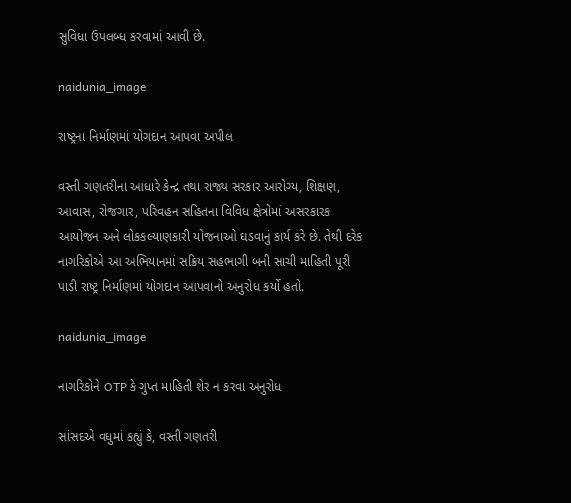સુવિધા ઉપલબ્ધ કરવામાં આવી છે.

naidunia_image

રાષ્ટ્રના નિર્માણમાં યોગદાન આપવા અપીલ

વસ્તી ગણતરીના આધારે કેન્દ્ર તથા રાજ્ય સરકાર આરોગ્ય, શિક્ષણ, આવાસ, રોજગાર, પરિવહન સહિતના વિવિધ ક્ષેત્રોમાં અસરકારક આયોજન અને લોકકલ્યાણકારી યોજનાઓ ઘડવાનું કાર્ય કરે છે. તેથી દરેક નાગરિકોએ આ અભિયાનમાં સક્રિય સહભાગી બની સાચી માહિતી પૂરી પાડી રાષ્ટ્ર નિર્માણમાં યોગદાન આપવાનો અનુરોધ કર્યો હતો.

naidunia_image

નાગરિકોને OTP કે ગુપ્ત માહિતી શેર ન કરવા અનુરોધ

સાંસદએ વધુમાં કહ્યું કે, વસ્તી ગણતરી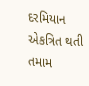દરમિયાન એકત્રિત થતી તમામ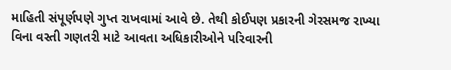માહિતી સંપૂર્ણપણે ગુપ્ત રાખવામાં આવે છે. તેથી કોઈપણ પ્રકારની ગેરસમજ રાખ્યા વિના વસ્તી ગણતરી માટે આવતા અધિકારીઓને પરિવારની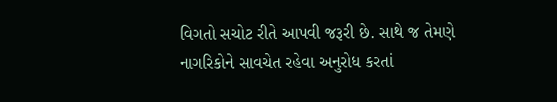વિગતો સચોટ રીતે આપવી જરૂરી છે. સાથે જ તેમણે નાગરિકોને સાવચેત રહેવા અનુરોધ કરતાં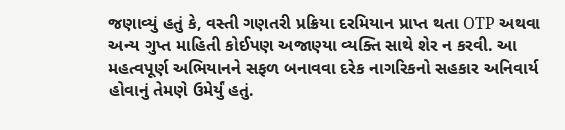જણાવ્યું હતું કે, વસ્તી ગણતરી પ્રક્રિયા દરમિયાન પ્રાપ્ત થતા OTP અથવા અન્ય ગુપ્ત માહિતી કોઈપણ અજાણ્યા વ્યક્તિ સાથે શેર ન કરવી. આ મહત્વપૂર્ણ અભિયાનને સફળ બનાવવા દરેક નાગરિકનો સહકાર અનિવાર્ય હોવાનું તેમણે ઉમેર્યું હતું.